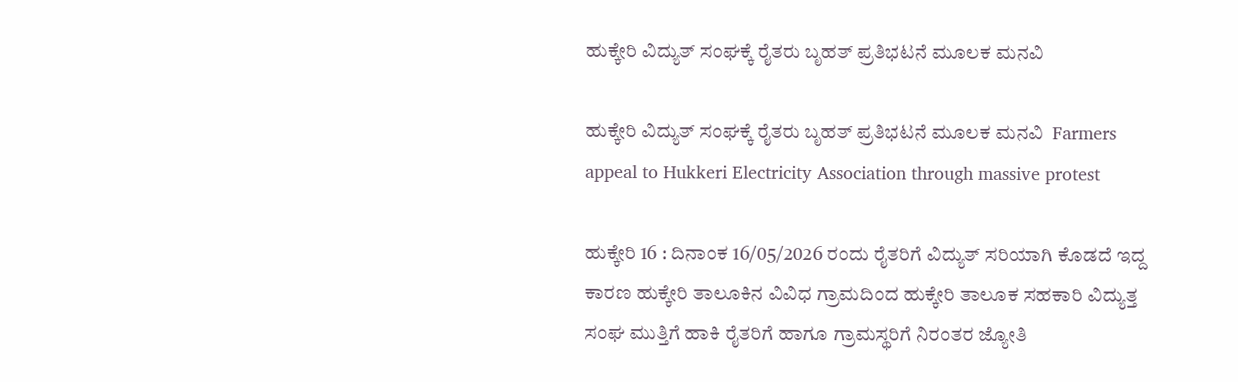ಹುಕ್ಕೇರಿ ವಿದ್ಯುತ್ ಸಂಘಕ್ಕೆ ರೈತರು ಬೃಹತ್ ಪ್ರತಿಭಟನೆ ಮೂಲಕ ಮನವಿ

ಹುಕ್ಕೇರಿ ವಿದ್ಯುತ್ ಸಂಘಕ್ಕೆ ರೈತರು ಬೃಹತ್ ಪ್ರತಿಭಟನೆ ಮೂಲಕ ಮನವಿ  Farmers appeal to Hukkeri Electricity Association through massive protest

ಹುಕ್ಕೇರಿ 16 : ದಿನಾಂಕ 16/05/2026 ರಂದು ರೈತರಿಗೆ ವಿದ್ಯುತ್ ಸರಿಯಾಗಿ ಕೊಡದೆ ಇದ್ದ ಕಾರಣ ಹುಕ್ಕೇರಿ ತಾಲೂಕಿನ ವಿವಿಧ ಗ್ರಾಮದಿಂದ ಹುಕ್ಕೇರಿ ತಾಲೂಕ ಸಹಕಾರಿ ವಿದ್ಯುತ್ತ ಸಂಘ ಮುತ್ತಿಗೆ ಹಾಕಿ ರೈತರಿಗೆ ಹಾಗೂ ಗ್ರಾಮಸ್ಥರಿಗೆ ನಿರಂತರ ಜ್ಯೋತಿ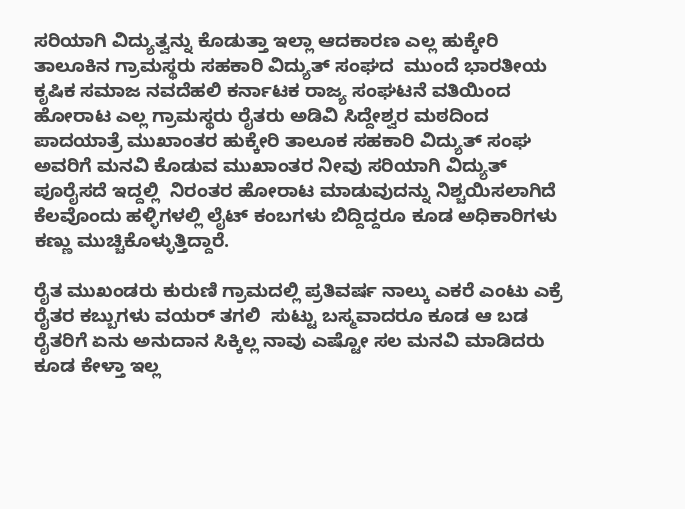ಸರಿಯಾಗಿ ವಿದ್ಯುತ್ವನ್ನು ಕೊಡುತ್ತಾ ಇಲ್ಲಾ ಆದಕಾರಣ ಎಲ್ಲ ಹುಕ್ಕೇರಿ ತಾಲೂಕಿನ ಗ್ರಾಮಸ್ಥರು ಸಹಕಾರಿ ವಿದ್ಯುತ್ ಸಂಘದ  ಮುಂದೆ ಭಾರತೀಯ ಕೃಷಿಕ ಸಮಾಜ ನವದೆಹಲಿ ಕರ್ನಾಟಕ ರಾಜ್ಯ ಸಂಘಟನೆ ವತಿಯಿಂದ ಹೋರಾಟ ಎಲ್ಲ ಗ್ರಾಮಸ್ಥರು ರೈತರು ಅಡಿವಿ ಸಿದ್ದೇಶ್ವರ ಮಠದಿಂದ ಪಾದಯಾತ್ರೆ ಮುಖಾಂತರ ಹುಕ್ಕೇರಿ ತಾಲೂಕ ಸಹಕಾರಿ ವಿದ್ಯುತ್ ಸಂಘ ಅವರಿಗೆ ಮನವಿ ಕೊಡುವ ಮುಖಾಂತರ ನೀವು ಸರಿಯಾಗಿ ವಿದ್ಯುತ್ ಪೂರೈಸದೆ ಇದ್ದಲ್ಲಿ  ನಿರಂತರ ಹೋರಾಟ ಮಾಡುವುದನ್ನು ನಿಶ್ಚಯಿಸಲಾಗಿದೆ ಕೆಲವೊಂದು ಹಳ್ಳಿಗಳಲ್ಲಿ ಲೈಟ್ ಕಂಬಗಳು ಬಿದ್ದಿದ್ದರೂ ಕೂಡ ಅಧಿಕಾರಿಗಳು ಕಣ್ಣು ಮುಚ್ಚಿಕೊಳ್ಳುತ್ತಿದ್ದಾರೆ.

ರೈತ ಮುಖಂಡರು ಕುರುಣಿ ಗ್ರಾಮದಲ್ಲಿ ಪ್ರತಿವರ್ಷ ನಾಲ್ಕು ಎಕರೆ ಎಂಟು ಎಕ್ರೆ ರೈತರ ಕಬ್ಬುಗಳು ವಯರ್ ತಗಲಿ  ಸುಟ್ಟು ಬಸ್ಮವಾದರೂ ಕೂಡ ಆ ಬಡ ರೈತರಿಗೆ ಏನು ಅನುದಾನ ಸಿಕ್ಕಿಲ್ಲ ನಾವು ಎಷ್ಟೋ ಸಲ ಮನವಿ ಮಾಡಿದರು ಕೂಡ ಕೇಳ್ತಾ ಇಲ್ಲ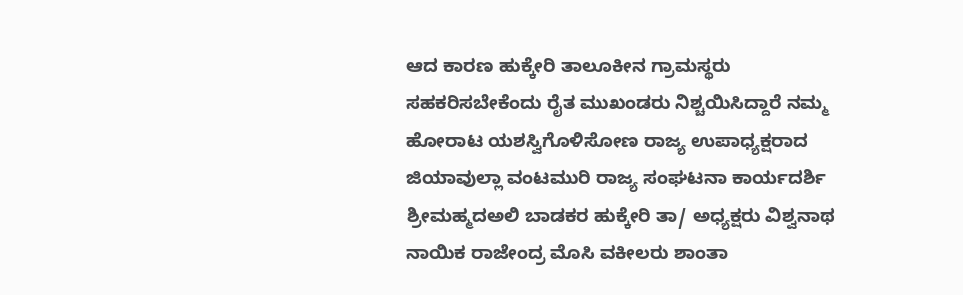ಆದ ಕಾರಣ ಹುಕ್ಕೇರಿ ತಾಲೂಕೀನ ಗ್ರಾಮಸ್ಥರು ಸಹಕರಿಸಬೇಕೆಂದು ರೈತ ಮುಖಂಡರು ನಿಶ್ಚಯಿಸಿದ್ದಾರೆ ನಮ್ಮ ಹೋರಾಟ ಯಶಸ್ವಿಗೊಳಿಸೋಣ ರಾಜ್ಯ ಉಪಾಧ್ಯಕ್ಷರಾದ ಜಿಯಾವುಲ್ಲಾ ವಂಟಮುರಿ ರಾಜ್ಯ ಸಂಘಟನಾ ಕಾರ್ಯದರ್ಶಿ ಶ್ರೀಮಹ್ಮದಅಲಿ ಬಾಡಕರ ಹುಕ್ಕೇರಿ ತಾ/ ಅಧ್ಯಕ್ಷರು ವಿಶ್ವನಾಥ ನಾಯಿಕ ರಾಜೇಂದ್ರ ಮೊಸಿ ವಕೀಲರು ಶಾಂತಾ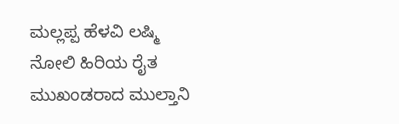ಮಲ್ಲಪ್ಪ ಹೆಳವಿ ಲಷ್ಮಿ ನೋಲಿ ಹಿರಿಯ ರೈತ ಮುಖಂಡರಾದ ಮುಲ್ತಾನಿ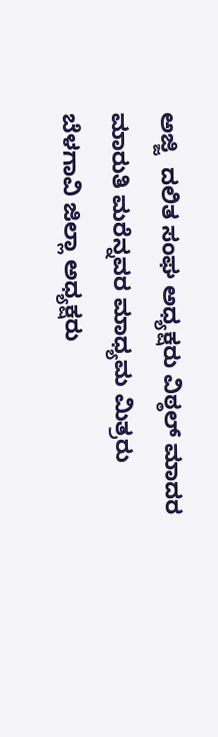ಅಜ್ಜಿ  ದಲಿತ ಸಂಘ ಅಧ್ಯಕ್ಷರು ವಿಠ್ಠಲ್ ಮಾದರ ಮಾರುತಿ ಮರೆನ್ನವರ ಮಾಧ್ಯಮ ಮಿತ್ರರು ಬೆಳಗಾವಿ ಜಿಲ್ಲಾ ಅಧ್ಯಕ್ಷರು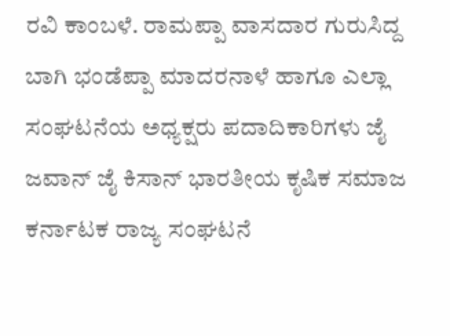ರವಿ ಕಾಂಬಳೆ. ರಾಮಪ್ಪಾ ವಾಸದಾರ ಗುರುಸಿದ್ದ ಬಾಗಿ ಭಂಡೆಪ್ಪಾ ಮಾದರನಾಳೆ ಹಾಗೂ ಎಲ್ಲಾ ಸಂಘಟನೆಯ ಅಧ್ಯಕ್ಷರು ಪದಾದಿಕಾರಿಗಳು ಜೈ ಜವಾನ್ ಜೈ ಕಿಸಾನ್ ಭಾರತೀಯ ಕೃಷಿಕ ಸಮಾಜ ಕರ್ನಾಟಕ ರಾಜ್ಯ ಸಂಘಟನೆ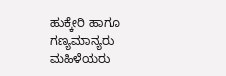ಹುಕ್ಕೇರಿ ಹಾಗೂ ಗಣ್ಯಮಾನ್ಯರು ಮಹಿಳೆಯರು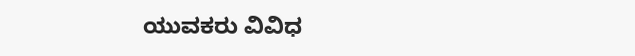ಯುವಕರು ವಿವಿಧ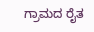ಗ್ರಾಮದ ರೈತ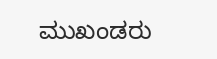ಮುಖಂಡರು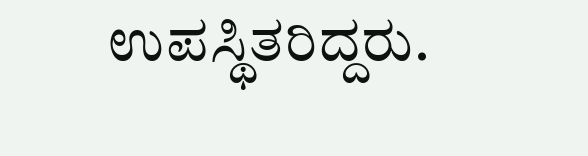ಉಪಸ್ಥಿತರಿದ್ದರು.